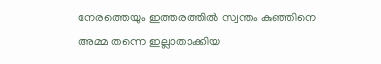നേരത്തെയും ഇത്തരത്തില്‍ സ്വന്തം കുഞ്ഞിനെ അമ്മ തന്നെ ഇല്ലാതാക്കിയ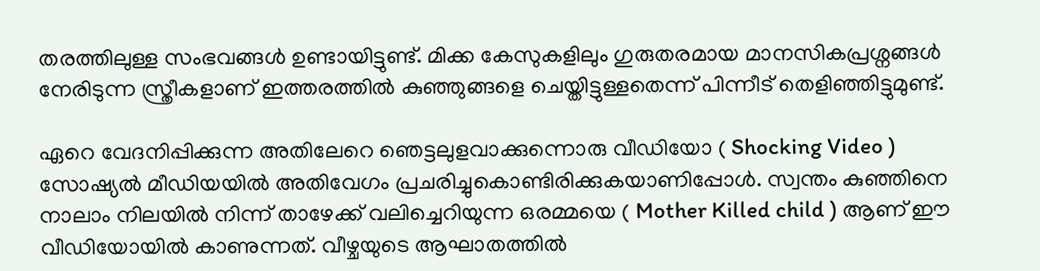തരത്തിലുള്ള സംഭവങ്ങള്‍ ഉണ്ടായിട്ടുണ്ട്. മിക്ക കേസുകളിലും ഗുരുതരമായ മാനസികപ്രശ്നങ്ങള്‍ നേരിടുന്ന സ്ത്രീകളാണ് ഇത്തരത്തില്‍ കുഞ്ഞുങ്ങളെ ചെയ്തിട്ടുള്ളതെന്ന് പിന്നീട് തെളിഞ്ഞിട്ടുമുണ്ട്.

ഏറെ വേദനിപ്പിക്കുന്ന അതിലേറെ ഞെട്ടലുളവാക്കുന്നൊരു വീഡിയോ ( Shocking Video ) സോഷ്യൽ മീഡിയയിൽ അതിവേഗം പ്രചരിച്ചുകൊണ്ടിരിക്കുകയാണിപ്പോള്‍. സ്വന്തം കുഞ്ഞിനെ നാലാം നിലയില്‍ നിന്ന് താഴേക്ക് വലിച്ചെറിയുന്ന ഒരമ്മയെ ( Mother Killed child ) ആണ് ഈ വീഡിയോയില്‍ കാണുന്നത്. വീഴ്ചയുടെ ആഘാതത്തില്‍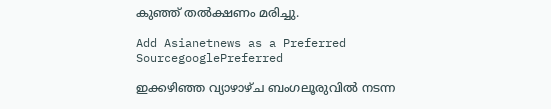കുഞ്ഞ് തല്‍ക്ഷണം മരിച്ചു.

Add Asianetnews as a Preferred SourcegooglePreferred

ഇക്കഴിഞ്ഞ വ്യാഴാഴ്ച ബംഗലൂരുവില്‍ നടന്ന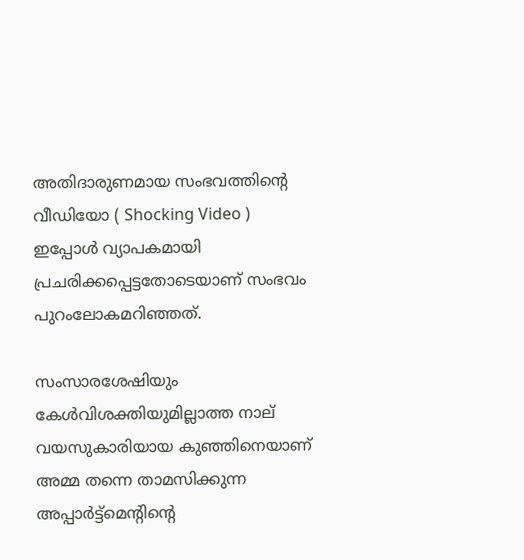അതിദാരുണമായ സംഭവത്തിന്‍റെ വീഡിയോ ( Shocking Video ) ഇപ്പോള്‍ വ്യാപകമായി പ്രചരിക്കപ്പെട്ടതോടെയാണ് സംഭവം പുറംലോകമറിഞ്ഞത്.

സംസാരശേഷിയും കേള്‍വിശക്തിയുമില്ലാത്ത നാല് വയസുകാരിയായ കുഞ്ഞിനെയാണ് അമ്മ തന്നെ താമസിക്കുന്ന അപ്പാര്‍ട്ട്മെന്‍റിന്‍റെ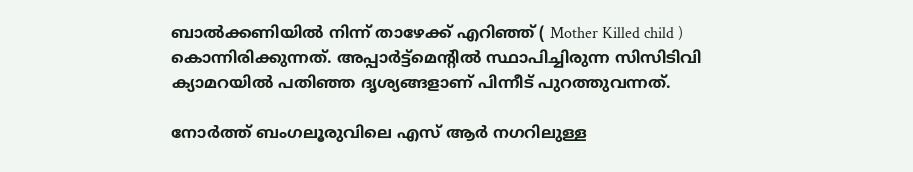ബാല്‍ക്കണിയില്‍ നിന്ന് താഴേക്ക് എറിഞ്ഞ് ( Mother Killed child ) കൊന്നിരിക്കുന്നത്. അപ്പാര്‍ട്ട്മെന്‍റില്‍ സ്ഥാപിച്ചിരുന്ന സിസിടിവി ക്യാമറയില്‍ പതിഞ്ഞ ദൃശ്യങ്ങളാണ് പിന്നീട് പുറത്തുവന്നത്.

നോര്‍ത്ത് ബംഗലൂരുവിലെ എസ് ആര്‍ നഗറിലുള്ള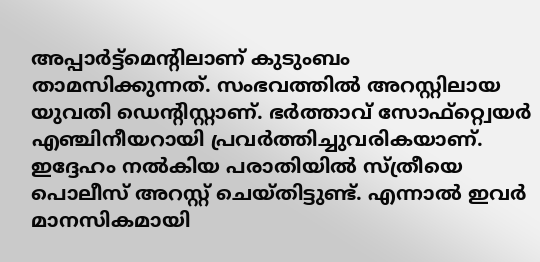അപ്പാര്‍ട്ട്മെന്‍റിലാണ് കുടുംബം താമസിക്കുന്നത്. സംഭവത്തില്‍ അറസ്റ്റിലായ യുവതി ഡെന്‍റിസ്റ്റാണ്. ഭര്‍ത്താവ് സോഫ്റ്റ്വെയര്‍ എഞ്ചിനീയറായി പ്രവര്‍ത്തിച്ചുവരികയാണ്. ഇദ്ദേഹം നല്‍കിയ പരാതിയില്‍ സ്ത്രീയെ പൊലീസ് അറസ്റ്റ് ചെയ്തിട്ടുണ്ട്. എന്നാല്‍ ഇവര്‍ മാനസികമായി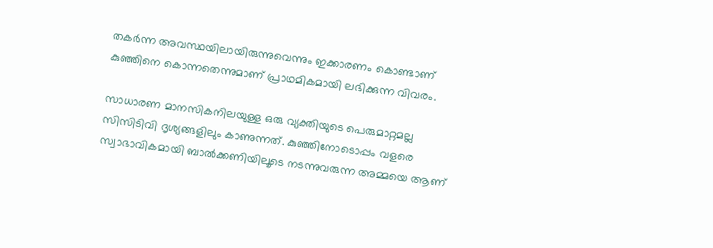തകര്‍ന്ന അവസ്ഥയിലായിരുന്നുവെന്നും ഇക്കാരണം കൊണ്ടാണ് കുഞ്ഞിനെ കൊന്നതെന്നുമാണ് പ്രാഥമികമായി ലഭിക്കുന്ന വിവരം.

സാധാരണ മാനസികനിലയുള്ള ഒരു വ്യക്തിയുടെ പെരുമാറ്റമല്ല സിസിടിവി ദൃശ്യങ്ങളിലും കാണുന്നത്. കുഞ്ഞിനോടൊപ്പം വളരെ സ്വാഭാവികമായി ബാല്‍ക്കണിയിലൂടെ നടന്നുവരുന്ന അമ്മയെ ആണ്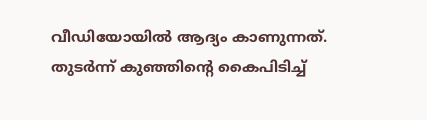വീഡിയോയില്‍ ആദ്യം കാണുന്നത്. തുടര്‍ന്ന് കുഞ്ഞിന്‍റെ കൈപിടിച്ച്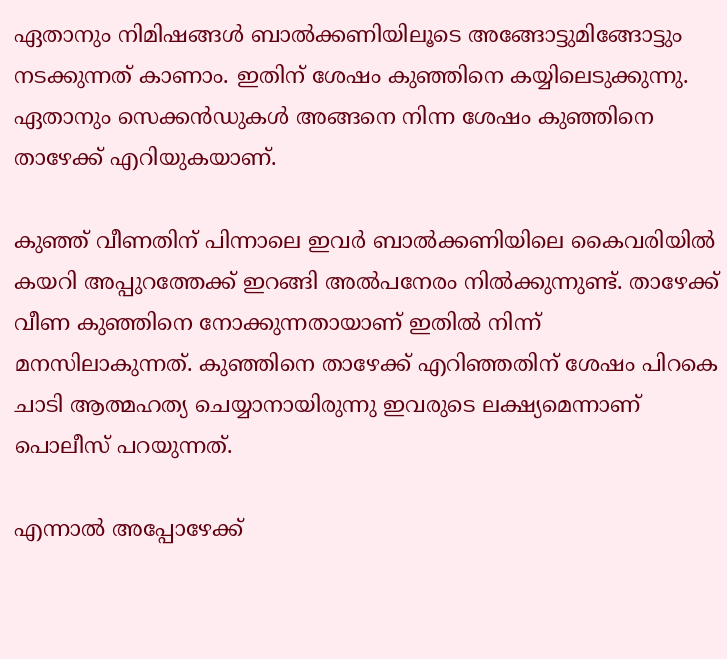ഏതാനും നിമിഷങ്ങള്‍ ബാല്‍ക്കണിയിലൂടെ അങ്ങോട്ടുമിങ്ങോട്ടും നടക്കുന്നത് കാണാം. ഇതിന് ശേഷം കുഞ്ഞിനെ കയ്യിലെടുക്കുന്നു. ഏതാനും സെക്കൻഡുകള്‍ അങ്ങനെ നിന്ന ശേഷം കുഞ്ഞിനെ താഴേക്ക് എറിയുകയാണ്.

കുഞ്ഞ് വീണതിന് പിന്നാലെ ഇവര്‍ ബാല്‍ക്കണിയിലെ കൈവരിയില്‍ കയറി അപ്പുറത്തേക്ക് ഇറങ്ങി അല്‍പനേരം നില്‍ക്കുന്നുണ്ട്. താഴേക്ക് വീണ കുഞ്ഞിനെ നോക്കുന്നതായാണ് ഇതില്‍ നിന്ന് മനസിലാകുന്നത്. കുഞ്ഞിനെ താഴേക്ക് എറിഞ്ഞതിന് ശേഷം പിറകെ ചാടി ആത്മഹത്യ ചെയ്യാനായിരുന്നു ഇവരുടെ ലക്ഷ്യമെന്നാണ് പൊലീസ് പറയുന്നത്.

എന്നാല്‍ അപ്പോഴേക്ക്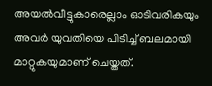അയല്‍വീട്ടുകാരെല്ലാം ഓടിവരികയും അവര്‍ യുവതിയെ പിടിച്ച് ബലമായി മാറ്റുകയുമാണ് ചെയ്തത്.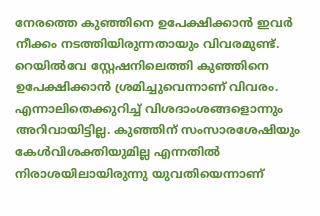നേരത്തെ കുഞ്ഞിനെ ഉപേക്ഷിക്കാൻ ഇവര്‍ നീക്കം നടത്തിയിരുന്നതായും വിവരമുണ്ട്. റെയില്‍വേ സ്റ്റേഷനിലെത്തി കുഞ്ഞിനെ ഉപേക്ഷിക്കാൻ ശ്രമിച്ചുവെന്നാണ് വിവരം. എന്നാലിതെക്കുറിച്ച് വിശദാംശങ്ങളൊന്നും അറിവായിട്ടില്ല. കുഞ്ഞിന് സംസാരശേഷിയും കേള്‍വിശക്തിയുമില്ല എന്നതില്‍ നിരാശയിലായിരുന്നു യുവതിയെന്നാണ്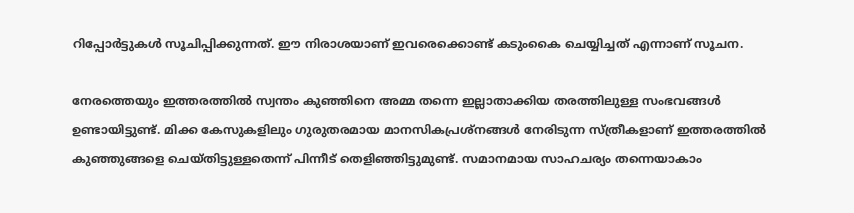റിപ്പോര്‍ട്ടുകള്‍ സൂചിപ്പിക്കുന്നത്. ഈ നിരാശയാണ് ഇവരെക്കൊണ്ട് കടുംകൈ ചെയ്യിച്ചത് എന്നാണ് സൂചന.

നേരത്തെയും ഇത്തരത്തില്‍ സ്വന്തം കുഞ്ഞിനെ അമ്മ തന്നെ ഇല്ലാതാക്കിയ തരത്തിലുള്ള സംഭവങ്ങള്‍ ഉണ്ടായിട്ടുണ്ട്. മിക്ക കേസുകളിലും ഗുരുതരമായ മാനസികപ്രശ്നങ്ങള്‍ നേരിടുന്ന സ്ത്രീകളാണ് ഇത്തരത്തില്‍ കുഞ്ഞുങ്ങളെ ചെയ്തിട്ടുള്ളതെന്ന് പിന്നീട് തെളിഞ്ഞിട്ടുമുണ്ട്. സമാനമായ സാഹചര്യം തന്നെയാകാം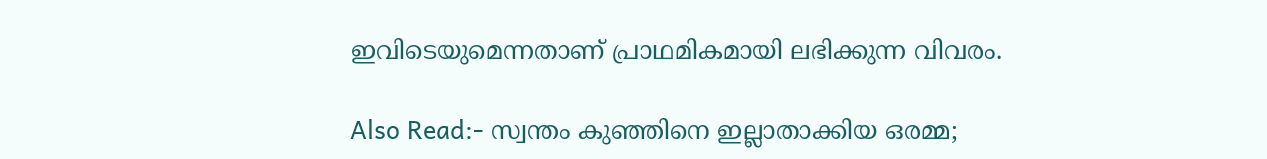ഇവിടെയുമെന്നതാണ് പ്രാഥമികമായി ലഭിക്കുന്ന വിവരം.

Also Read:- സ്വന്തം കുഞ്ഞിനെ ഇല്ലാതാക്കിയ ഒരമ്മ;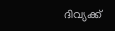ദിവ്യക്ക്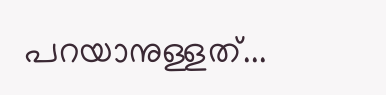പറയാനുള്ളത്...